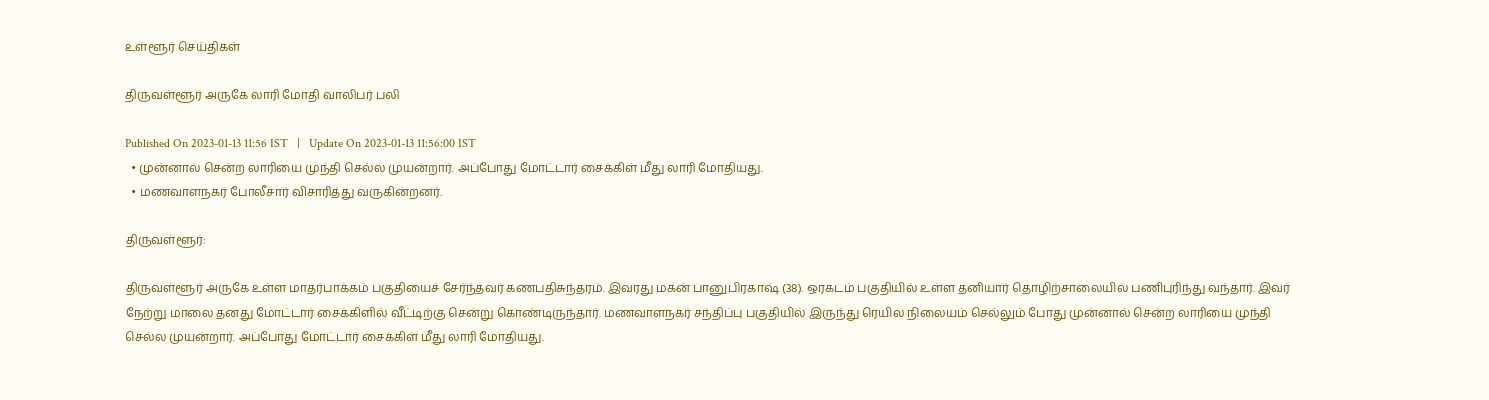உள்ளூர் செய்திகள்

திருவள்ளூர் அருகே லாரி மோதி வாலிபர் பலி

Published On 2023-01-13 11:56 IST   |   Update On 2023-01-13 11:56:00 IST
  • முன்னால் சென்ற லாரியை முந்தி செல்ல முயன்றார். அப்போது மோட்டார் சைக்கிள் மீது லாரி மோதியது.
  • மணவாளநகர் போலீசார் விசாரித்து வருகின்றனர்.

திருவள்ளூர்:

திருவள்ளூர் அருகே உள்ள மாதர்பாக்கம் பகுதியைச் சேர்ந்தவர் கணபதிசுந்தரம். இவரது மகன் பானுபிரகாஷ் (38). ஒரகடம் பகுதியில் உள்ள தனியார் தொழிற்சாலையில் பணிபுரிந்து வந்தார். இவர் நேற்று மாலை தனது மோட்டார் சைக்கிளில் வீட்டிற்கு சென்று கொண்டிருந்தார். மணவாளநகர் சந்திப்பு பகுதியில் இருந்து ரெயில் நிலையம் செல்லும் போது முன்னால் சென்ற லாரியை முந்தி செல்ல முயன்றார். அப்போது மோட்டார் சைக்கிள் மீது லாரி மோதியது.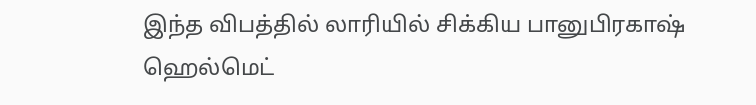இந்த விபத்தில் லாரியில் சிக்கிய பானுபிரகாஷ் ஹெல்மெட்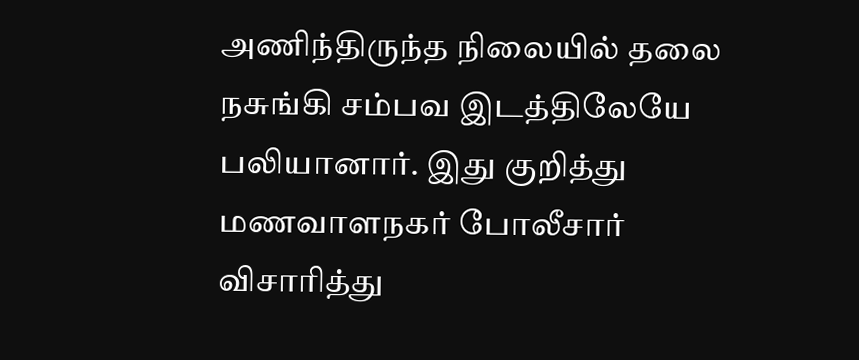அணிந்திருந்த நிலையில் தலை நசுங்கி சம்பவ இடத்திலேயே பலியானார். இது குறித்து மணவாளநகர் போலீசார் விசாரித்து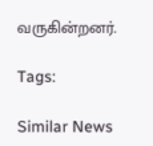வருகின்றனர்.

Tags:

Similar News